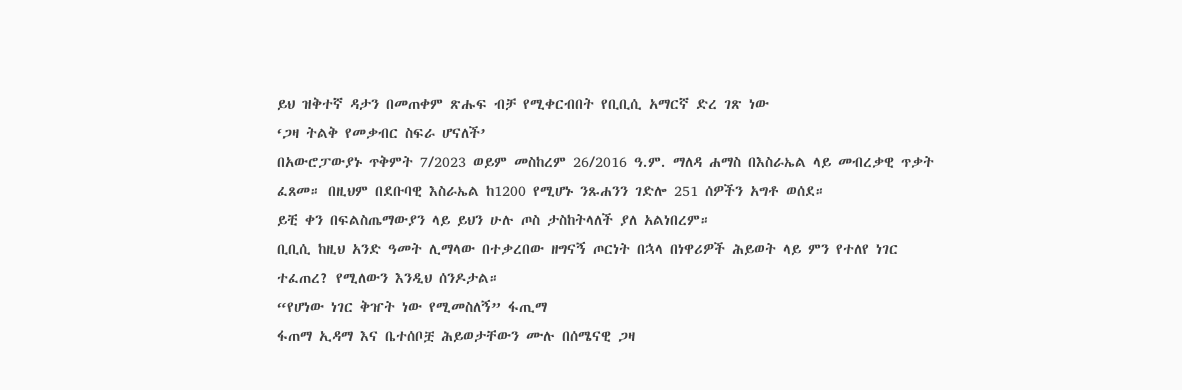ይህ ዝቅተኛ ዳታን በመጠቀም ጽሑፍ ብቻ የሚቀርብበት የቢቢሲ አማርኛ ድረ ገጽ ነው
‘ጋዛ ትልቅ የመቃብር ስፍራ ሆናለች’
በአውሮፓውያኑ ጥቅምት 7/2023 ወይም መስከረም 26/2016 ዓ.ም. ማለዳ ሐማስ በእስራኤል ላይ መብረቃዊ ጥቃት ፈጸመ። በዚህም በደቡባዊ እስራኤል ከ1200 የሚሆኑ ንጹሐንን ገድሎ 251 ሰዎችን አግቶ ወሰደ።
ይቺ ቀን በፍልስጤማውያን ላይ ይህን ሁሉ ጦስ ታስከትላለች ያለ አልነበረም።
ቢቢሲ ከዚህ አንድ ዓመት ሊማላው በተቃረበው ዘግናኝ ጦርነት በኋላ በነዋሪዎች ሕይወት ላይ ምን የተለየ ነገር ተፈጠረ? የሚለውን እንዲህ ሰንዶታል።
“የሆነው ነገር ቅዠት ነው የሚመስለኝ” ፋጢማ
ፋጠማ ኢዳማ እና ቤተሰቦቿ ሕይወታቸውን ሙሉ በሰሜናዊ ጋዛ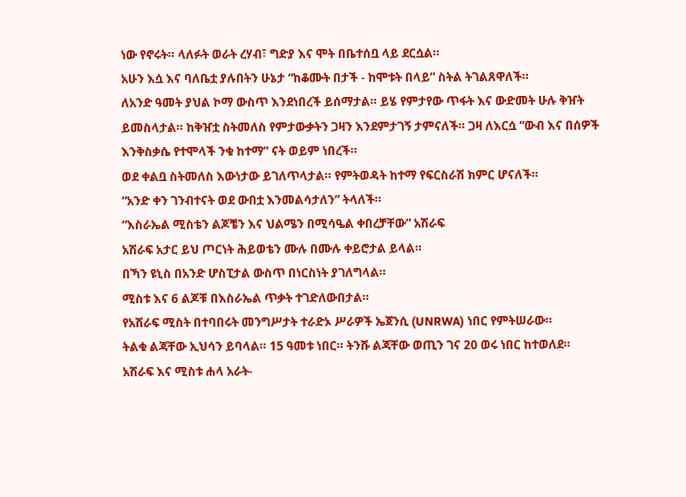ነው የኖሩት። ላለፉት ወራት ረሃብ፣ ግድያ እና ሞት በቤተሰቧ ላይ ደርሷል።
አሁን እሷ እና ባለቤቷ ያሉበትን ሁኔታ “ከቆሙት በታች - ከሞቱት በላይ” ስትል ትገልጸዋለች።
ለአንድ ዓመት ያህል ኮማ ውስጥ እንደነበረች ይሰማታል። ይሄ የምታየው ጥፋት እና ውድመት ሁሉ ቅዠት ይመስላታል። ከቅዠቷ ስትመለስ የምታውቃትን ጋዛን እንደምታገኝ ታምናለች። ጋዛ ለእርሷ “ውብ እና በሰዎች እንቅስቃሴ የተሞላች ንቁ ከተማ” ናት ወይም ነበረች።
ወደ ቀልቧ ስትመለስ እውነታው ይገለጥላታል። የምትወዳት ከተማ የፍርስራሽ ክምር ሆናለች።
“አንድ ቀን ገንብተናት ወደ ውበቷ እንመልሳታለን” ትላለች።
“እስራኤል ሚስቴን ልጆቼን እና ህልሜን በሚሳዔል ቀበረቻቸው” አሽራፍ
አሽራፍ አታር ይህ ጦርነት ሕይወቴን ሙሉ በሙሉ ቀይሮታል ይላል።
በኻን ዩኒስ በአንድ ሆስፒታል ውስጥ በነርስነት ያገለግላል።
ሚስቱ እና 6 ልጆቹ በእስራኤል ጥቃት ተገድለውበታል።
የአሽራፍ ሚስት በተባበሩት መንግሥታት ተራድኦ ሥራዎች ኤጀንሲ (UNRWA) ነበር የምትሠራው።
ትልቁ ልጃቸው ኢህሳን ይባላል። 15 ዓመቱ ነበር። ትንሹ ልጃቸው ወጢን ገና 20 ወሩ ነበር ከተወለደ።
አሽራፍ እና ሚስቱ ሐላ አራት-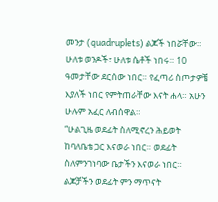መንታ (quadruplets) ልጆች ነበሯቸው። ሁለቱ ወንዶች፣ ሁለቱ ሴቶች ነበሩ። 10 ዓመታቸው ደርሰው ነበር። የፈጣሪ ስጦታዎቼ እያለች ነበር የምትጠራቸው እናት ሐላ። አሁን ሁሉም አፈር ለብሰዋል።
“ሁልጊዜ ወደፊት ስለሚኖረን ሕይወት ከባለቤቴ ጋር እናወራ ነበር። ወደፊት ስለምንገነባው ቤታችን እናወራ ነበር። ልጆቻችን ወደፊት ምን ማጥናት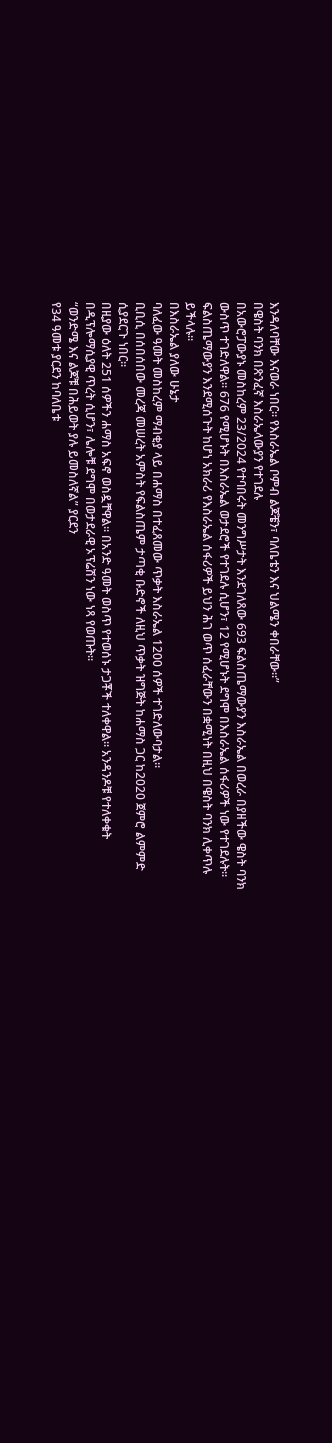እንዳለባቸው እናወራ ነበር። የእስራኤል ቦምብ ልጆቼን፣ ባለቤቴን እና ህልሜን ቀበራቸው።”
በዌስት ባንክ በጽንፈኛ እስራኤላውያን የተገደሉ
በአውሮፓውያኑ መስከረም 23/2024 የተባበሩት መንግሥታት እንደገለጸው 693 ፍልስጤማውያን እስራኤል በወረራ በያዘችው ዌስት ባንክ ውስጥ ተገድለዋል። 676 የሚሆኑት በእስራኤል ወታደሮች የተገደሉ ሲሆን፣ 12 የሚሆኑት ደግሞ በእስራኤል ሰፋሪዎች ነው የተገደሉት።
ፍልስጤማውያን እንደሚሰጉት ከሆነ አክራሪ የእስራኤል ሰፋሪዎች ይህን ሕገ ወጥ ሰፈራቸውን በቋሚነት በዚህ በዌስት ባንክ ሊቀጥሉ ይችላሉ።
በእስራኤል ያለው ሁኔታ
ባለፈው ዓመት መስከረም ማብቂያ ላይ በሐማስ በተፈጸመው ጥቃት እስራኤል 1200 ሰዎች ተገድለውባታል።
ቢቢሲ በሰበሰበው መረጃ መሠረት አምስት የፍልስጤም ታጣቂ ቡድኖች ለዚህ ጥቃት ዝግጅት ከሐማስ ጋር ከ2020 ጀምሮ ልምምድ ሲያደርጉ ነበር።
በዚያው ዕለት 251 ሰዎችን ሐማስ አፍኖ ወስዷቸዋል። በአንድ ዓመት ወስጥ የተወሰኑ ታጋቾች ተለቀዋል። አንዳንዶቹ የተለቀቁት በዲፕሎማሲያዊ ጥረት ሲሆን፣ ሌሎቹ ደግሞ በወታደራዊ ኦፕሬሽን ነው ነጻ የወጡት።
“ወንድሜ እና ልጆቹ በሕይወት ያሉ ይመስለኛል” ያርደን
የ34 ዓመቱ ያርደን ከባለቤቱ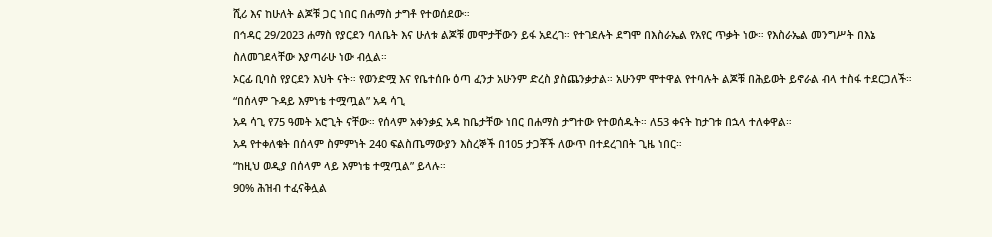ሺሪ እና ከሁለት ልጆቹ ጋር ነበር በሐማስ ታግቶ የተወሰደው።
በኅዳር 29/2023 ሐማስ የያርደን ባለቤት እና ሁለቱ ልጆቹ መሞታቸውን ይፋ አደረገ። የተገደሉት ደግሞ በእስራኤል የአየር ጥቃት ነው። የእስራኤል መንግሥት በእኔ ስለመገደላቸው እያጣራሁ ነው ብሏል።
ኦርፊ ቢባስ የያርደን እህት ናት። የወንድሟ እና የቤተሰቡ ዕጣ ፈንታ አሁንም ድረስ ያስጨንቃታል። አሁንም ሞተዋል የተባሉት ልጆቹ በሕይወት ይኖራል ብላ ተስፋ ተደርጋለች።
“በሰላም ጉዳይ እምነቴ ተሟጧል” አዳ ሳጊ
አዳ ሳጊ የ75 ዓመት አሮጊት ናቸው። የሰላም አቀንቃኗ አዳ ከቤታቸው ነበር በሐማስ ታግተው የተወሰዱት። ለ53 ቀናት ከታገቱ በኋላ ተለቀዋል።
አዳ የተቀለቁት በሰላም ስምምነት 240 ፍልስጤማውያን እስረኞች በ105 ታጋቾች ለውጥ በተደረገበት ጊዜ ነበር።
“ከዚህ ወዲያ በሰላም ላይ እምነቴ ተሟጧል” ይላሉ።
90% ሕዝብ ተፈናቅሏል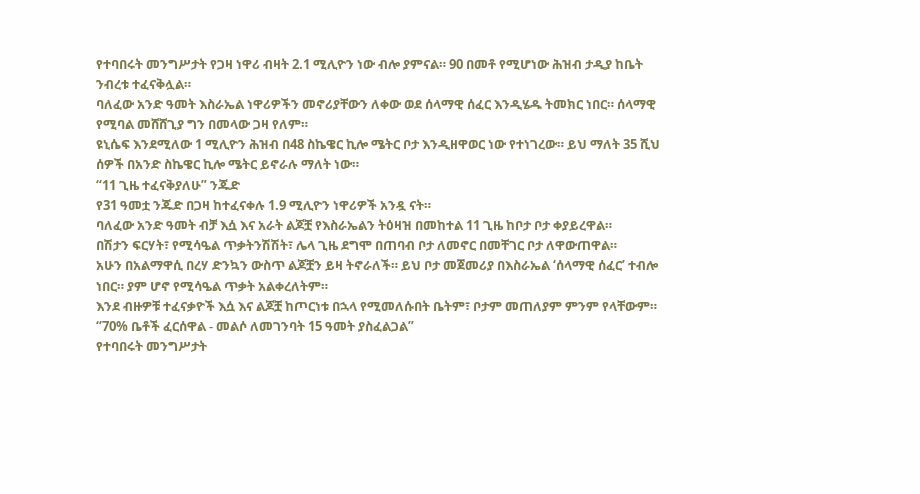የተባበሩት መንግሥታት የጋዛ ነዋሪ ብዛት 2.1 ሚሊዮን ነው ብሎ ያምናል። 90 በመቶ የሚሆነው ሕዝብ ታዲያ ከቤት ንብረቱ ተፈናቅሏል።
ባለፈው አንድ ዓመት እስራኤል ነዋሪዎችን መኖሪያቸውን ለቀው ወደ ሰላማዊ ሰፈር እንዲሄዱ ትመክር ነበር። ሰላማዊ የሚባል መሸሸጊያ ግን በመላው ጋዛ የለም።
ዩኒሴፍ እንደሚለው 1 ሚሊዮን ሕዝብ በ48 ስኬዌር ኪሎ ሜትር ቦታ እንዲዘዋወር ነው የተነገረው። ይህ ማለት 35 ሺህ ሰዎች በአንድ ስኬዌር ኪሎ ሜትር ይኖራሉ ማለት ነው።
“11 ጊዜ ተፈናቅያለሁ” ንጁድ
የ31 ዓመቷ ንጁድ በጋዛ ከተፈናቀሉ 1.9 ሚሊዮን ነዋሪዎች አንዷ ናት።
ባለፈው አንድ ዓመት ብቻ እሷ እና አራት ልጆቿ የእስራኤልን ትዕዛዝ በመከተል 11 ጊዜ ከቦታ ቦታ ቀያይረዋል።
በሽታን ፍርሃት፣ የሚሳዔል ጥቃትንሽሽት፣ ሌላ ጊዜ ደግሞ በጠባብ ቦታ ለመኖር በመቸገር ቦታ ለዋውጠዋል።
አሁን በአልማዋሲ በረሃ ድንኳን ውስጥ ልጆቿን ይዛ ትኖራለች። ይህ ቦታ መጀመሪያ በእስራኤል ‘ሰላማዊ ሰፈር’ ተብሎ ነበር። ያም ሆኖ የሚሳዔል ጥቃት አልቀረለትም።
እንደ ብዙዎቹ ተፈናቃዮች እሷ እና ልጆቿ ከጦርነቱ በኋላ የሚመለሱበት ቤትም፣ ቦታም መጠለያም ምንም የላቸውም።
“70% ቤቶች ፈርሰዋል - መልሶ ለመገንባት 15 ዓመት ያስፈልጋል”
የተባበሩት መንግሥታት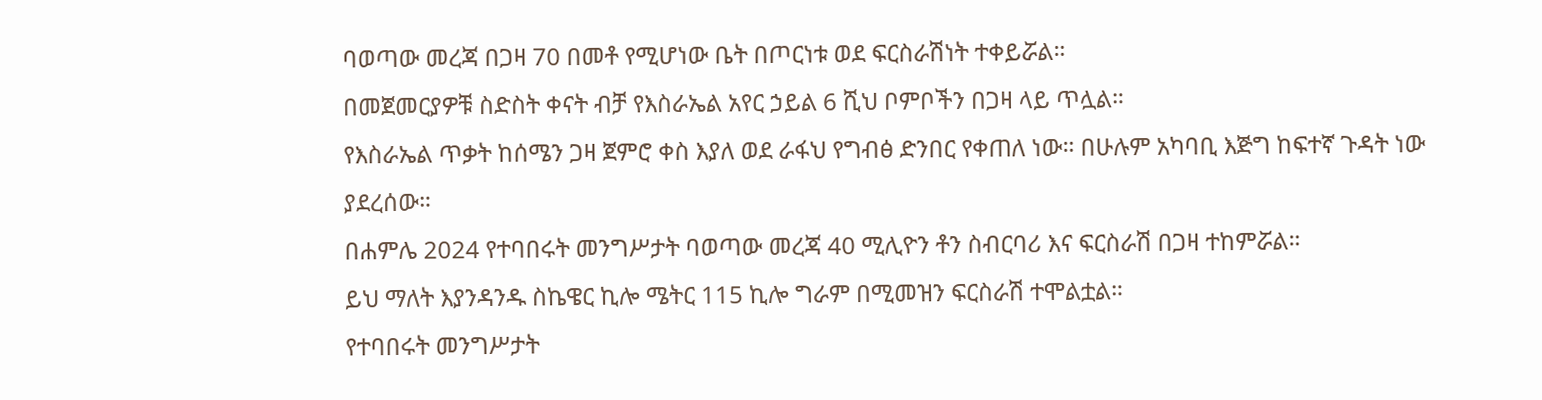ባወጣው መረጃ በጋዛ 70 በመቶ የሚሆነው ቤት በጦርነቱ ወደ ፍርስራሽነት ተቀይሯል።
በመጀመርያዎቹ ስድስት ቀናት ብቻ የእስራኤል አየር ኃይል 6 ሺህ ቦምቦችን በጋዛ ላይ ጥሏል።
የእስራኤል ጥቃት ከሰሜን ጋዛ ጀምሮ ቀስ እያለ ወደ ራፋህ የግብፅ ድንበር የቀጠለ ነው። በሁሉም አካባቢ እጅግ ከፍተኛ ጉዳት ነው ያደረሰው።
በሐምሌ 2024 የተባበሩት መንግሥታት ባወጣው መረጃ 40 ሚሊዮን ቶን ስብርባሪ እና ፍርስራሽ በጋዛ ተከምሯል።
ይህ ማለት እያንዳንዱ ስኬዌር ኪሎ ሜትር 115 ኪሎ ግራም በሚመዝን ፍርስራሽ ተሞልቷል።
የተባበሩት መንግሥታት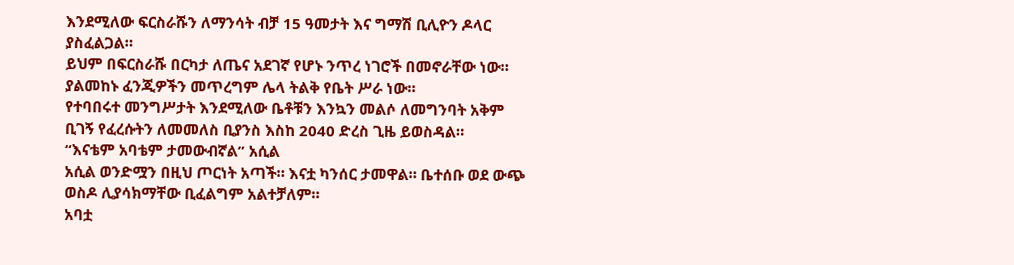እንደሚለው ፍርስራሹን ለማንሳት ብቻ 15 ዓመታት እና ግማሽ ቢሊዮን ዶላር ያስፈልጋል።
ይህም በፍርስራሹ በርካታ ለጤና አደገኛ የሆኑ ንጥረ ነገሮች በመኖራቸው ነው። ያልመከኑ ፈንጂዎችን መጥረግም ሌላ ትልቅ የቤት ሥራ ነው።
የተባበሩተ መንግሥታት እንደሚለው ቤቶቹን እንኳን መልሶ ለመግንባት አቅም ቢገኝ የፈረሱትን ለመመለስ ቢያንስ እስከ 2040 ድረስ ጊዜ ይወስዳል።
“እናቴም አባቴም ታመውብኛል” አሲል
አሲል ወንድሟን በዚህ ጦርነት አጣች። እናቷ ካንሰር ታመዋል። ቤተሰቡ ወደ ውጭ ወስዶ ሊያሳክማቸው ቢፈልግም አልተቻለም።
አባቷ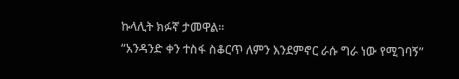ኩላሊት ክፉኛ ታመዋል።
“አንዳንድ ቀን ተስፋ ስቆርጥ ለምን እንደምኖር ራሱ ግራ ነው የሚገባኝ”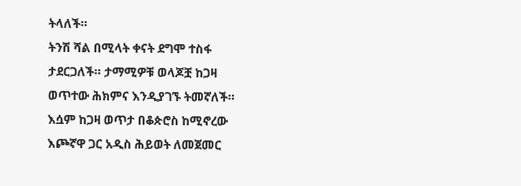ትላለች።
ትንሽ ሻል በሚላት ቀናት ደግሞ ተስፋ ታደርጋለች። ታማሚዎቹ ወላጆቿ ከጋዛ ወጥተው ሕክምና እንዲያገኙ ትመኛለች።
እሷም ከጋዛ ወጥታ በቆጵሮስ ከሚኖረው እጮኛዋ ጋር አዲስ ሕይወት ለመጀመር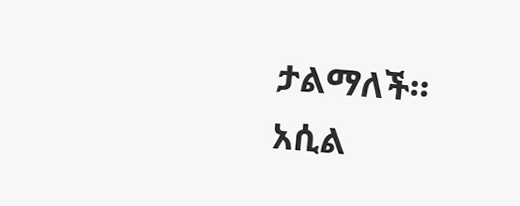ታልማለች።
አሲል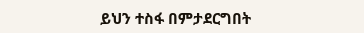ይህን ተስፋ በምታደርግበት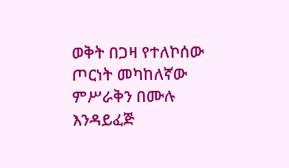ወቅት በጋዛ የተለኮሰው ጦርነት መካከለኛው ምሥራቅን በሙሉ እንዳይፈጅ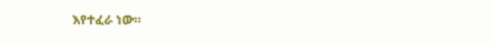እየተፈራ ነው።